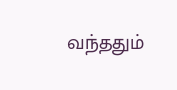வந்ததும்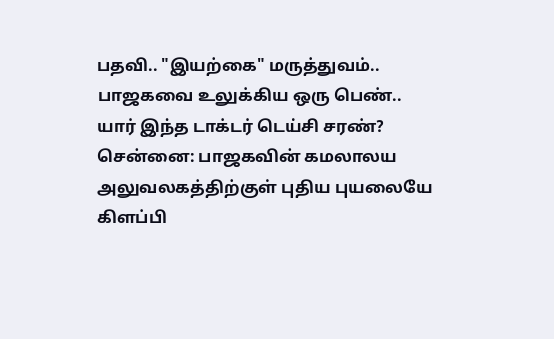பதவி.. "இயற்கை" மருத்துவம்.. பாஜகவை உலுக்கிய ஒரு பெண்.. யார் இந்த டாக்டர் டெய்சி சரண்?
சென்னை: பாஜகவின் கமலாலய அலுவலகத்திற்குள் புதிய புயலையே கிளப்பி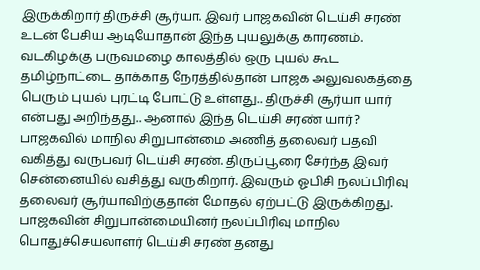இருக்கிறார் திருச்சி சூர்யா. இவர் பாஜகவின் டெய்சி சரண் உடன் பேசிய ஆடியோதான் இந்த புயலுக்கு காரணம். வடகிழக்கு பருவமழை காலத்தில் ஒரு புயல் கூட தமிழ்நாட்டை தாக்காத நேரத்தில்தான் பாஜக அலுவலகத்தை பெரும் புயல் புரட்டி போட்டு உள்ளது.. திருச்சி சூர்யா யார் என்பது அறிந்தது.. ஆனால் இந்த டெய்சி சரண் யார்?
பாஜகவில் மாநில சிறுபான்மை அணித் தலைவர் பதவி வகித்து வருபவர் டெய்சி சரண். திருப்பூரை சேர்ந்த இவர் சென்னையில் வசித்து வருகிறார். இவரும் ஓபிசி நலப்பிரிவு தலைவர் சூர்யாவிற்குதான் மோதல் ஏற்பட்டு இருக்கிறது.
பாஜகவின் சிறுபான்மையினர் நலப்பிரிவு மாநில பொதுச்செயலாளர் டெய்சி சரண் தனது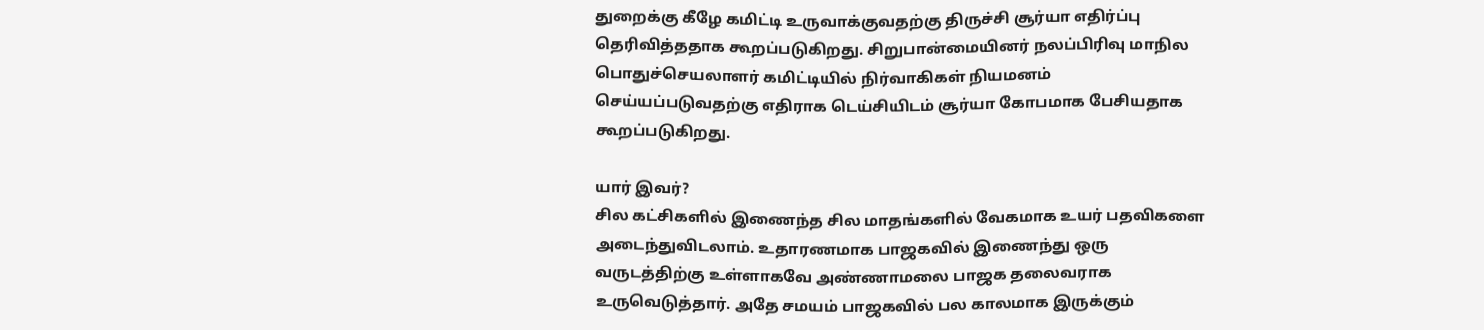துறைக்கு கீழே கமிட்டி உருவாக்குவதற்கு திருச்சி சூர்யா எதிர்ப்பு தெரிவித்ததாக கூறப்படுகிறது. சிறுபான்மையினர் நலப்பிரிவு மாநில பொதுச்செயலாளர் கமிட்டியில் நிர்வாகிகள் நியமனம் செய்யப்படுவதற்கு எதிராக டெய்சியிடம் சூர்யா கோபமாக பேசியதாக கூறப்படுகிறது.

யார் இவர்?
சில கட்சிகளில் இணைந்த சில மாதங்களில் வேகமாக உயர் பதவிகளை அடைந்துவிடலாம். உதாரணமாக பாஜகவில் இணைந்து ஒரு வருடத்திற்கு உள்ளாகவே அண்ணாமலை பாஜக தலைவராக உருவெடுத்தார். அதே சமயம் பாஜகவில் பல காலமாக இருக்கும்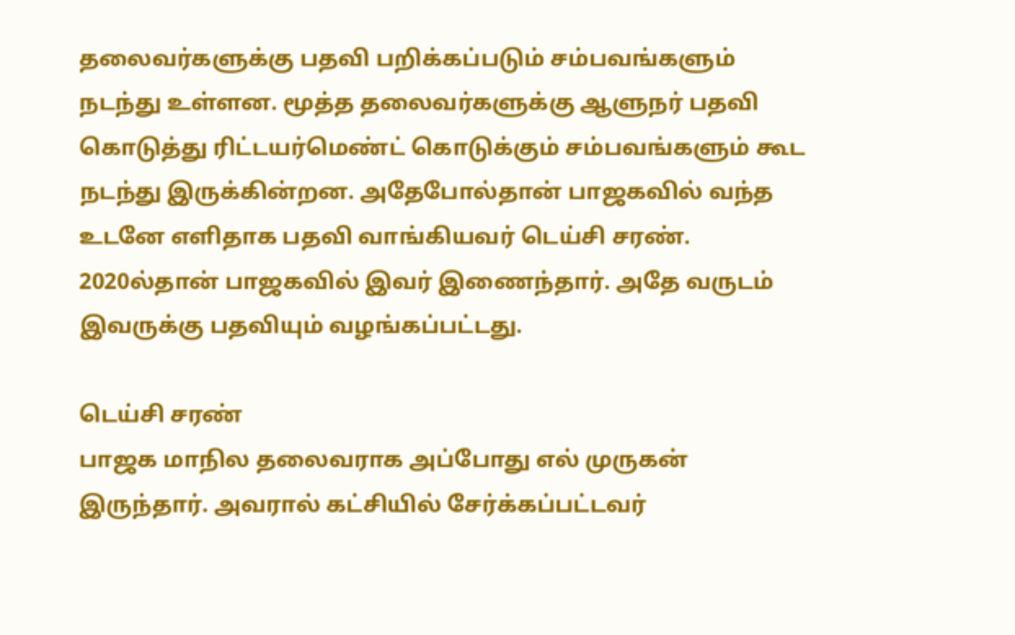தலைவர்களுக்கு பதவி பறிக்கப்படும் சம்பவங்களும் நடந்து உள்ளன. மூத்த தலைவர்களுக்கு ஆளுநர் பதவி கொடுத்து ரிட்டயர்மெண்ட் கொடுக்கும் சம்பவங்களும் கூட நடந்து இருக்கின்றன. அதேபோல்தான் பாஜகவில் வந்த உடனே எளிதாக பதவி வாங்கியவர் டெய்சி சரண். 2020ல்தான் பாஜகவில் இவர் இணைந்தார். அதே வருடம் இவருக்கு பதவியும் வழங்கப்பட்டது.

டெய்சி சரண்
பாஜக மாநில தலைவராக அப்போது எல் முருகன் இருந்தார். அவரால் கட்சியில் சேர்க்கப்பட்டவர்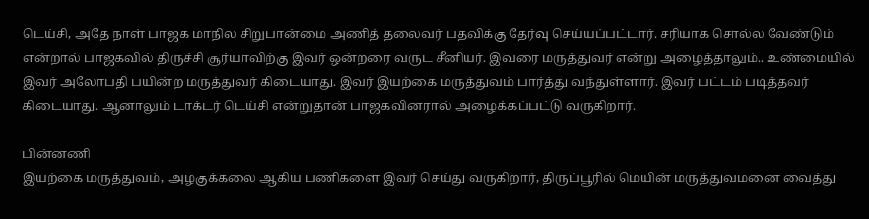டெய்சி, அதே நாள் பாஜக மாநில சிறுபான்மை அணித் தலைவர் பதவிக்கு தேர்வு செய்யப்பட்டார். சரியாக சொல்ல வேண்டும் என்றால் பாஜகவில் திருச்சி சூர்யாவிற்கு இவர் ஒன்றரை வருட சீனியர். இவரை மருத்துவர் என்று அழைத்தாலும்.. உண்மையில் இவர் அலோபதி பயின்ற மருத்துவர் கிடையாது. இவர் இயற்கை மருத்துவம் பார்த்து வந்துள்ளார். இவர் பட்டம் படித்தவர் கிடையாது. ஆனாலும் டாக்டர் டெய்சி என்றுதான் பாஜகவினரால் அழைக்கப்பட்டு வருகிறார்.

பின்னணி
இயற்கை மருத்துவம், அழகுக்கலை ஆகிய பணிகளை இவர் செய்து வருகிறார், திருப்பூரில் மெயின் மருத்துவமனை வைத்து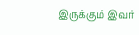இருக்கும் இவர்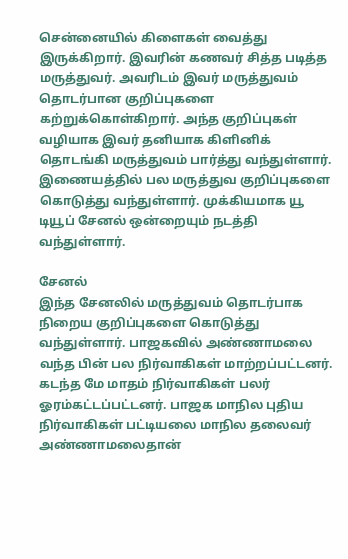சென்னையில் கிளைகள் வைத்து இருக்கிறார். இவரின் கணவர் சித்த படித்த மருத்துவர். அவரிடம் இவர் மருத்துவம் தொடர்பான குறிப்புகளை கற்றுக்கொள்கிறார். அந்த குறிப்புகள் வழியாக இவர் தனியாக கிளினிக் தொடங்கி மருத்துவம் பார்த்து வந்துள்ளார். இணையத்தில் பல மருத்துவ குறிப்புகளை கொடுத்து வந்துள்ளார். முக்கியமாக யூ டியூப் சேனல் ஒன்றையும் நடத்தி வந்துள்ளார்.

சேனல்
இந்த சேனலில் மருத்துவம் தொடர்பாக நிறைய குறிப்புகளை கொடுத்து வந்துள்ளார். பாஜகவில் அண்ணாமலை வந்த பின் பல நிர்வாகிகள் மாற்றப்பட்டனர். கடந்த மே மாதம் நிர்வாகிகள் பலர் ஓரம்கட்டப்பட்டனர். பாஜக மாநில புதிய நிர்வாகிகள் பட்டியலை மாநில தலைவர் அண்ணாமலைதான்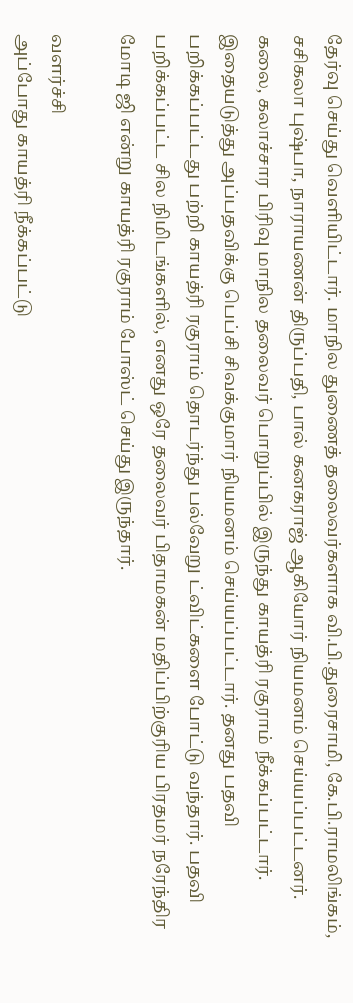தேர்வு செய்து வெளியிட்டார். மாநில துணைத் தலைவர்களாக வி.பி.துரைசாமி, கே.பி.ராமலிங்கம், சசிகலா புஷ்பா, நாராயணன் திருப்பதி, பால் கனகராஜ் ஆகியோர் நியமனம் செய்யப்பட்டனர். கலை, கலாச்சார பிரிவு மாநில தலைவர் பொறுப்பில் இருந்து காயத்ரி ரகுராம் நீக்கப்பட்டார். இதையடுத்து அப்பதவிக்கு பெப்சி சிவக்குமார் நியமனம் செய்யப்பட்டார். தனது பதவி பறிக்கப்பட்டது பற்றி காயத்ரி ரகுராம் தொடர்ந்து பல்வேறு ட்விட்களை போட்டு வந்தார். பதவி பறிக்கப்பட்ட சில நிமிடங்களில், எனது ஒரே தலைவர் பிதாமகன் மதிப்பிற்குரிய பிரதமர் நரேந்திர மோடி ஜி என்று காயத்ரி ரகுராம் போஸ்ட் செய்து இருந்தார்.

வளர்ச்சி
அப்போது காயத்ரி நீக்கப்பட்டு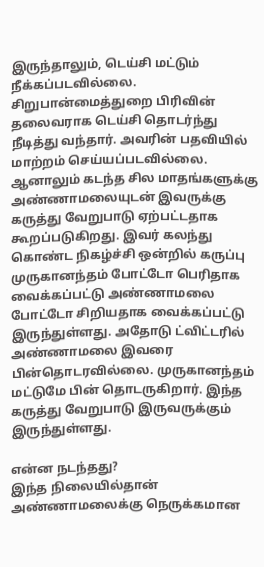இருந்தாலும், டெய்சி மட்டும் நீக்கப்படவில்லை. சிறுபான்மைத்துறை பிரிவின் தலைவராக டெய்சி தொடர்ந்து நீடித்து வந்தார். அவரின் பதவியில் மாற்றம் செய்யப்படவில்லை. ஆனாலும் கடந்த சில மாதங்களுக்கு அண்ணாமலையுடன் இவருக்கு கருத்து வேறுபாடு ஏற்பட்டதாக கூறப்படுகிறது. இவர் கலந்து கொண்ட நிகழ்ச்சி ஒன்றில் கருப்பு முருகானந்தம் போட்டோ பெரிதாக வைக்கப்பட்டு அண்ணாமலை போட்டோ சிறியதாக வைக்கப்பட்டு இருந்துள்ளது. அதோடு ட்விட்டரில் அண்ணாமலை இவரை பின்தொடரவில்லை. முருகானந்தம் மட்டுமே பின் தொடருகிறார். இந்த கருத்து வேறுபாடு இருவருக்கும் இருந்துள்ளது.

என்ன நடந்தது?
இந்த நிலையில்தான் அண்ணாமலைக்கு நெருக்கமான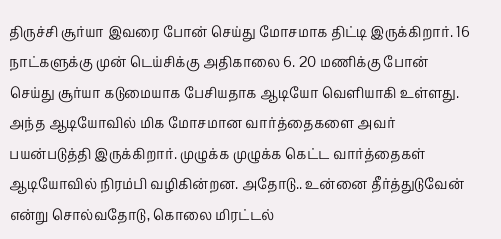திருச்சி சூர்யா இவரை போன் செய்து மோசமாக திட்டி இருக்கிறார். 16 நாட்களுக்கு முன் டெய்சிக்கு அதிகாலை 6. 20 மணிக்கு போன் செய்து சூர்யா கடுமையாக பேசியதாக ஆடியோ வெளியாகி உள்ளது. அந்த ஆடியோவில் மிக மோசமான வார்த்தைகளை அவர் பயன்படுத்தி இருக்கிறார். முழுக்க முழுக்க கெட்ட வார்த்தைகள் ஆடியோவில் நிரம்பி வழிகின்றன. அதோடு.. உன்னை தீர்த்துடுவேன் என்று சொல்வதோடு, கொலை மிரட்டல்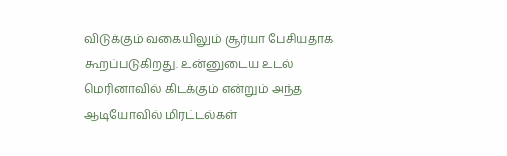விடுக்கும் வகையிலும் சூர்யா பேசியதாக கூறப்படுகிறது. உன்னுடைய உடல் மெரினாவில் கிடக்கும் என்றும் அந்த ஆடியோவில் மிரட்டல்கள்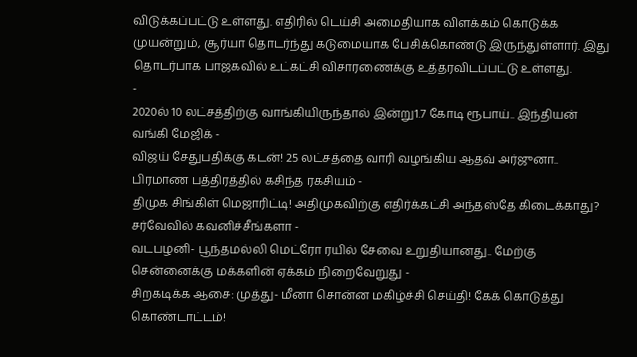விடுக்கப்பட்டு உள்ளது. எதிரில் டெய்சி அமைதியாக விளக்கம் கொடுக்க முயன்றும், சூர்யா தொடர்ந்து கடுமையாக பேசிக்கொண்டு இருந்துள்ளார். இது தொடர்பாக பாஜகவில் உட்கட்சி விசாரணைக்கு உத்தரவிடப்பட்டு உள்ளது.
-
2020ல் 10 லட்சத்திற்கு வாங்கியிருந்தால் இன்று1.7 கோடி ரூபாய்.. இந்தியன் வங்கி மேஜிக் -
விஜய் சேதுபதிக்கு கடன்! 25 லட்சத்தை வாரி வழங்கிய ஆதவ் அர்ஜுனா.. பிரமாண பத்திரத்தில் கசிந்த ரகசியம் -
திமுக சிங்கிள் மெஜாரிட்டி! அதிமுகவிற்கு எதிர்க்கட்சி அந்தஸ்தே கிடைக்காது? சர்வேவில் கவனிச்சீங்களா -
வடபழனி- பூந்தமல்லி மெட்ரோ ரயில் சேவை உறுதியானது.. மேற்கு சென்னைக்கு மக்களின் ஏக்கம் நிறைவேறுது -
சிறகடிக்க ஆசை: முத்து- மீனா சொன்ன மகிழ்ச்சி செய்தி! கேக் கொடுத்து கொண்டாட்டம்!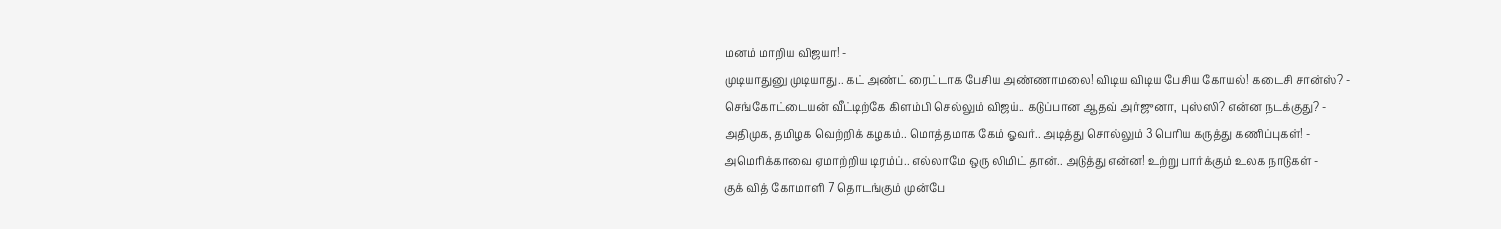மனம் மாறிய விஜயா! -
முடியாதுனு முடியாது.. கட் அண்ட் ரைட்டாக பேசிய அண்ணாமலை! விடிய விடிய பேசிய கோயல்! கடைசி சான்ஸ்? -
செங்கோட்டையன் வீட்டிற்கே கிளம்பி செல்லும் விஜய்.. கடுப்பான ஆதவ் அர்ஜுனா, புஸ்ஸி? என்ன நடக்குது? -
அதிமுக, தமிழக வெற்றிக் கழகம்.. மொத்தமாக கேம் ஓவர்.. அடித்து சொல்லும் 3 பெரிய கருத்து கணிப்புகள்! -
அமெரிக்காவை ஏமாற்றிய டிரம்ப்.. எல்லாமே ஒரு லிமிட் தான்.. அடுத்து என்ன! உற்று பார்க்கும் உலக நாடுகள் -
குக் வித் கோமாளி 7 தொடங்கும் முன்பே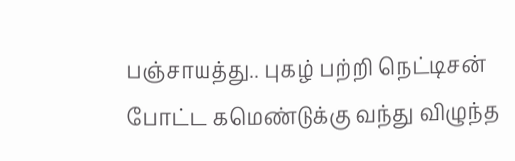பஞ்சாயத்து.. புகழ் பற்றி நெட்டிசன் போட்ட கமெண்டுக்கு வந்து விழுந்த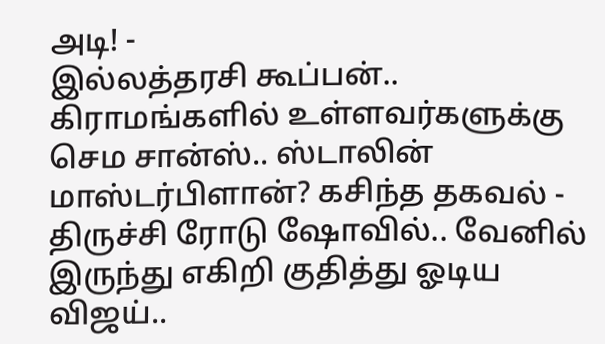அடி! -
இல்லத்தரசி கூப்பன்.. கிராமங்களில் உள்ளவர்களுக்கு செம சான்ஸ்.. ஸ்டாலின் மாஸ்டர்பிளான்? கசிந்த தகவல் -
திருச்சி ரோடு ஷோவில்.. வேனில் இருந்து எகிறி குதித்து ஓடிய விஜய்..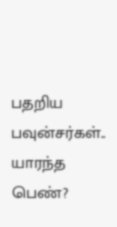பதறிய பவுன்சர்கள்.. யாரந்த பெண்?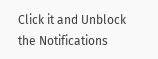Click it and Unblock the Notifications